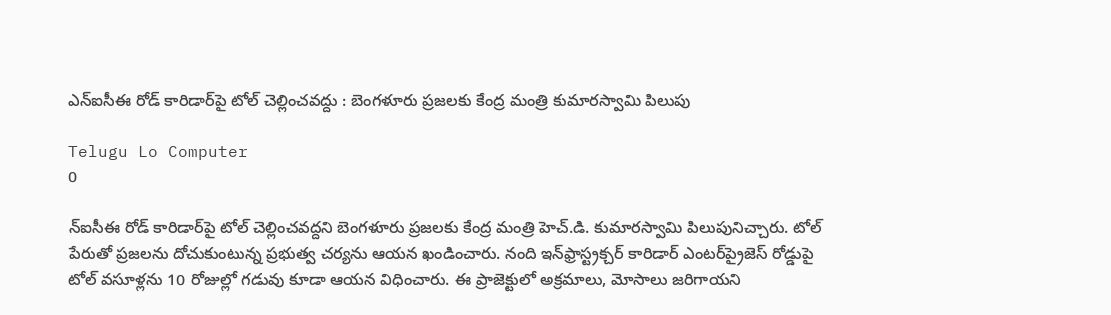ఎన్ఐసీఈ రోడ్ కారిడార్‌పై టోల్ చెల్లించవద్దు : బెంగళూరు ప్రజలకు కేంద్ర మంత్రి కుమారస్వామి పిలుపు

Telugu Lo Computer
0

న్ఐసీఈ రోడ్ కారిడార్‌పై టోల్ చెల్లించవద్దని బెంగళూరు ప్రజలకు కేంద్ర మంత్రి హెచ్.డి. కుమారస్వామి పిలుపునిచ్చారు. టోల్ పేరుతో ప్రజలను దోచుకుంటున్న ప్రభుత్వ చర్యను ఆయన ఖండించారు. నంది ఇన్‌ఫ్రాస్ట్రక్చర్ కారిడార్ ఎంటర్‌ప్రైజెస్ రోడ్డుపై టోల్ వసూళ్లను 10 రోజుల్లో గడువు కూడా ఆయన విధించారు. ఈ ప్రాజెక్టులో అక్రమాలు, మోసాలు జరిగాయని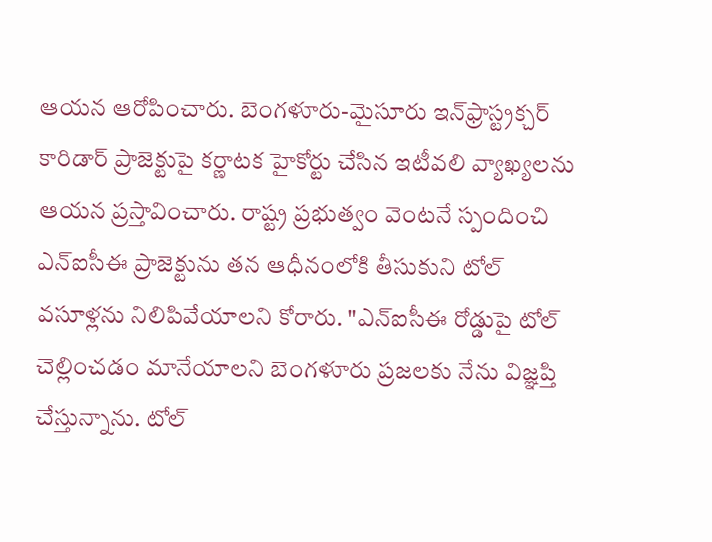ఆయన ఆరోపించారు. బెంగళూరు-మైసూరు ఇన్‌ఫ్రాస్ట్రక్చర్ కారిడార్ ప్రాజెక్టుపై కర్ణాటక హైకోర్టు చేసిన ఇటీవలి వ్యాఖ్యలను ఆయన ప్రస్తావించారు. రాష్ట్ర ప్రభుత్వం వెంటనే స్పందించి ఎన్ఐసీఈ ప్రాజెక్టును తన ఆధీనంలోకి తీసుకుని టోల్ వసూళ్లను నిలిపివేయాలని కోరారు. "ఎన్ఐసీఈ రోడ్డుపై టోల్ చెల్లించడం మానేయాలని బెంగళూరు ప్రజలకు నేను విజ్ఞప్తి చేస్తున్నాను. టోల్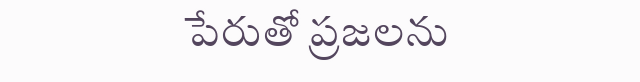పేరుతో ప్రజలను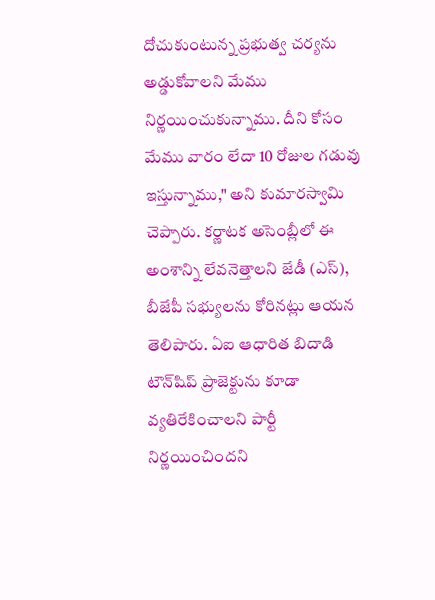దోచుకుంటున్న ప్రభుత్వ చర్యను అడ్డుకోవాలని మేము నిర్ణయించుకున్నాము. దీని కోసం మేము వారం లేదా 10 రోజుల గడువు ఇస్తున్నాము," అని కుమారస్వామి చెప్పారు. కర్ణాటక అసెంబ్లీలో ఈ అంశాన్ని లేవనెత్తాలని జేడీ (ఎస్), బీజేపీ సభ్యులను కోరినట్లు ఆయన తెలిపారు. ఏఐ ఆధారిత బిదాడి టౌన్‌షిప్ ప్రాజెక్టును కూడా వ్యతిరేకించాలని పార్టీ నిర్ణయించిందని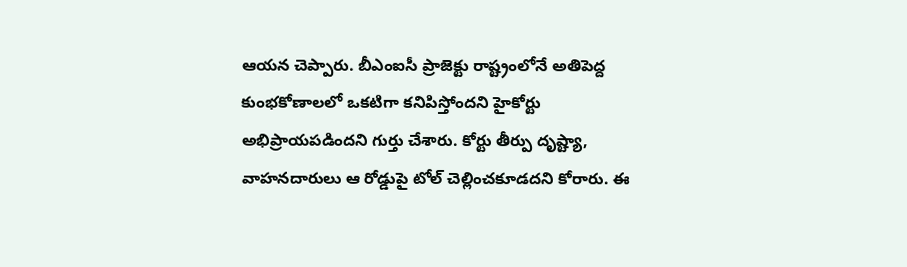ఆయన చెప్పారు. బీఎంఐసీ ప్రాజెక్టు రాష్ట్రంలోనే అతిపెద్ద కుంభకోణాలలో ఒకటిగా కనిపిస్తోందని హైకోర్టు అభిప్రాయపడిందని గుర్తు చేశారు. కోర్టు తీర్పు దృష్ట్యా, వాహనదారులు ఆ రోడ్డుపై టోల్ చెల్లించకూడదని కోరారు. ఈ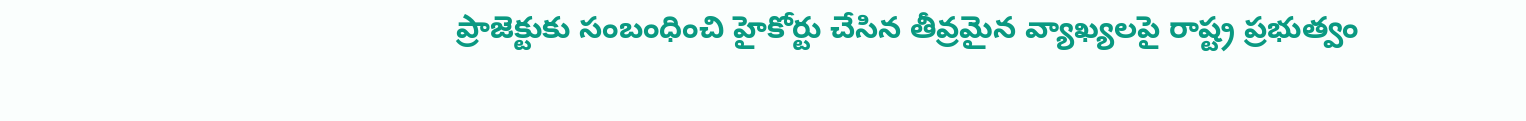ప్రాజెక్టుకు సంబంధించి హైకోర్టు చేసిన తీవ్రమైన వ్యాఖ్యలపై రాష్ట్ర ప్రభుత్వం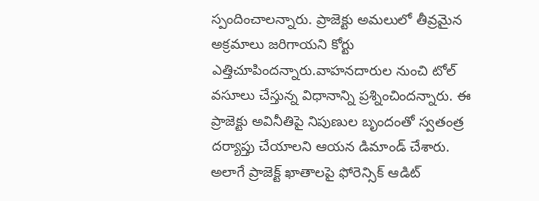స్పందించాలన్నారు. ప్రాజెక్టు అమలులో తీవ్రమైన అక్రమాలు జరిగాయని కోర్టు ఎత్తిచూపిందన్నారు.వాహనదారుల నుంచి టోల్ వసూలు చేస్తున్న విధానాన్ని ప్రశ్నించిందన్నారు. ఈ ప్రాజెక్టు అవినీతిపై నిపుణుల బృందంతో స్వతంత్ర దర్యాప్తు చేయాలని ఆయన డిమాండ్ చేశారు. అలాగే ప్రాజెక్ట్ ఖాతాలపై ఫోరెన్సిక్ ఆడిట్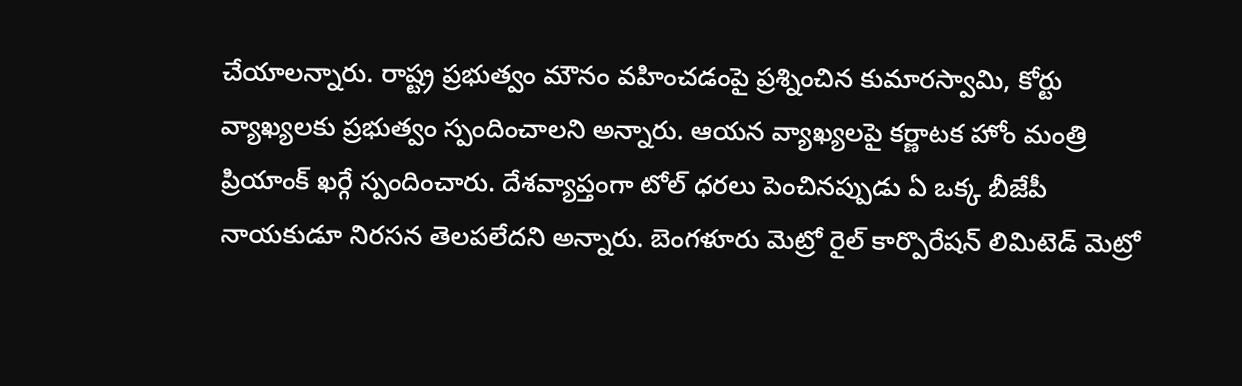చేయాలన్నారు. రాష్ట్ర ప్రభుత్వం మౌనం వహించడంపై ప్రశ్నించిన కుమారస్వామి, కోర్టు వ్యాఖ్యలకు ప్రభుత్వం స్పందించాలని అన్నారు. ఆయన వ్యాఖ్యలపై కర్ణాటక హోం మంత్రి ప్రియాంక్ ఖర్గే స్పందించారు. దేశవ్యాప్తంగా టోల్ ధరలు పెంచినప్పుడు ఏ ఒక్క బీజేపీ నాయకుడూ నిరసన తెలపలేదని అన్నారు. బెంగళూరు మెట్రో రైల్ కార్పొరేషన్ లిమిటెడ్ మెట్రో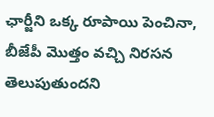ఛార్జీని ఒక్క రూపాయి పెంచినా, బీజేపీ మొత్తం వచ్చి నిరసన తెలుపుతుందని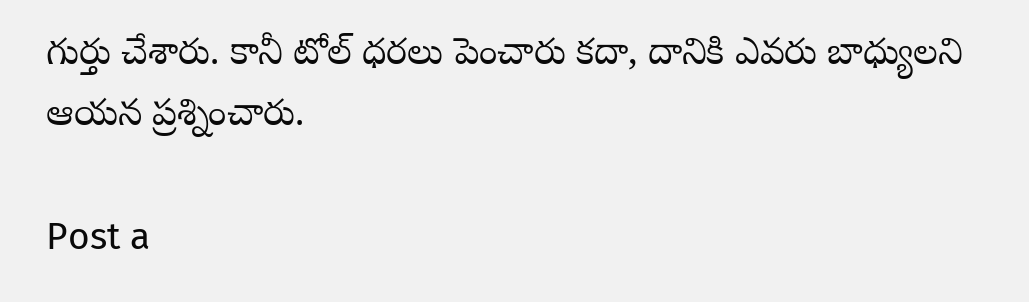గుర్తు చేశారు. కానీ టోల్ ధరలు పెంచారు కదా, దానికి ఎవరు బాధ్యులని ఆయన ప్రశ్నించారు.

Post a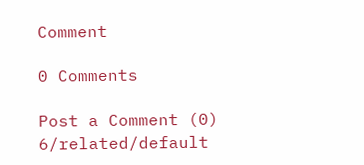Comment

0 Comments

Post a Comment (0)
6/related/default